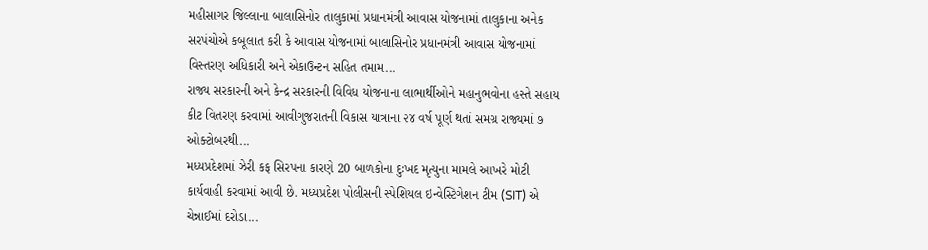મહીસાગર જિલ્લાના બાલાસિનોર તાલુકામાં પ્રધાનમંત્રી આવાસ યોજનામાં તાલુકાના અનેક સરપંચોએ કબૂલાત કરી કે આવાસ યોજનામાં બાલાસિનોર પ્રધાનમંત્રી આવાસ યોજનામાં વિસ્તરણ અધિકારી અને એકાઉન્ટન સહિત તમામ...
રાજ્ય સરકારની અને કેન્દ્ર સરકારની વિવિધ યોજનાના લાભાર્થીઓને મહાનુભવોના હસ્તે સહાય કીટ વિતરણ કરવામાં આવીગુજરાતની વિકાસ યાત્રાના ૨૪ વર્ષ પૂર્ણ થતાં સમગ્ર રાજ્યમાં ૭ ઓક્ટોબરથી...
મધ્યપ્રદેશમાં ઝેરી કફ સિરપના કારણે 20 બાળકોના દુઃખદ મૃત્યુના મામલે આખરે મોટી કાર્યવાહી કરવામાં આવી છે. મધ્યપ્રદેશ પોલીસની સ્પેશિયલ ઇન્વેસ્ટિગેશન ટીમ (SIT) એ ચેન્નાઈમાં દરોડા...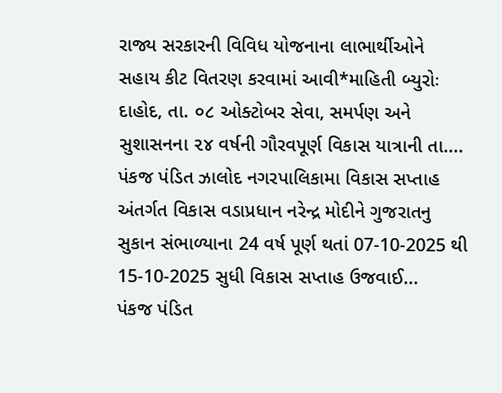રાજ્ય સરકારની વિવિધ યોજનાના લાભાર્થીઓને સહાય કીટ વિતરણ કરવામાં આવી*માહિતી બ્યુરોઃ દાહોદ, તા. ૦૮ ઓક્ટોબર સેવા, સમર્પણ અને સુશાસનના ૨૪ વર્ષની ગૌરવપૂર્ણ વિકાસ યાત્રાની તા....
પંકજ પંડિત ઝાલોદ નગરપાલિકામા વિકાસ સપ્તાહ અંતર્ગત વિકાસ વડાપ્રધાન નરેન્દ્ર મોદીને ગુજરાતનુ સુકાન સંભાળ્યાના 24 વર્ષ પૂર્ણ થતાં 07-10-2025 થી 15-10-2025 સુધી વિકાસ સપ્તાહ ઉજવાઈ...
પંકજ પંડિત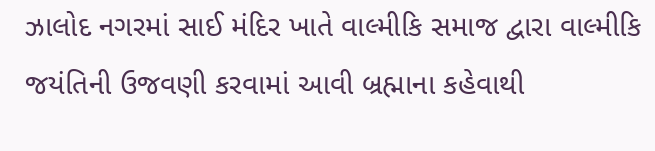ઝાલોદ નગરમાં સાઈ મંદિર ખાતે વાલ્મીકિ સમાજ દ્વારા વાલ્મીકિ જયંતિની ઉજવણી કરવામાં આવી બ્રહ્માના કહેવાથી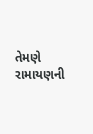તેમણે રામાયણની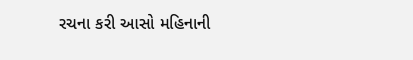રચના કરી આસો મહિનાની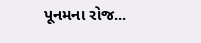પૂનમના રોજ...